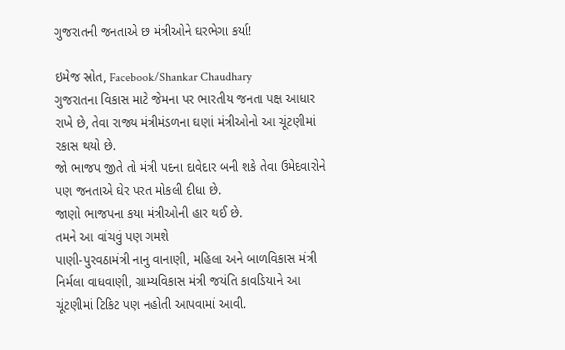ગુજરાતની જનતાએ છ મંત્રીઓને ઘરભેગા કર્યા!

ઇમેજ સ્રોત, Facebook/Shankar Chaudhary
ગુજરાતના વિકાસ માટે જેમના પર ભારતીય જનતા પક્ષ આધાર રાખે છે, તેવા રાજ્ય મંત્રીમંડળના ઘણાં મંત્રીઓનો આ ચૂંટણીમાં રકાસ થયો છે.
જો ભાજપ જીતે તો મંત્રી પદના દાવેદાર બની શકે તેવા ઉમેદવારોને પણ જનતાએ ઘેર પરત મોકલી દીધા છે.
જાણો ભાજપના કયા મંત્રીઓની હાર થઈ છે.
તમને આ વાંચવું પણ ગમશે
પાણી-પુરવઠામંત્રી નાનુ વાનાણી, મહિલા અને બાળવિકાસ મંત્રી નિર્મલા વાધવાણી, ગ્રામ્યવિકાસ મંત્રી જયંતિ કાવડિયાને આ ચૂંટણીમાં ટિકિટ પણ નહોતી આપવામાં આવી.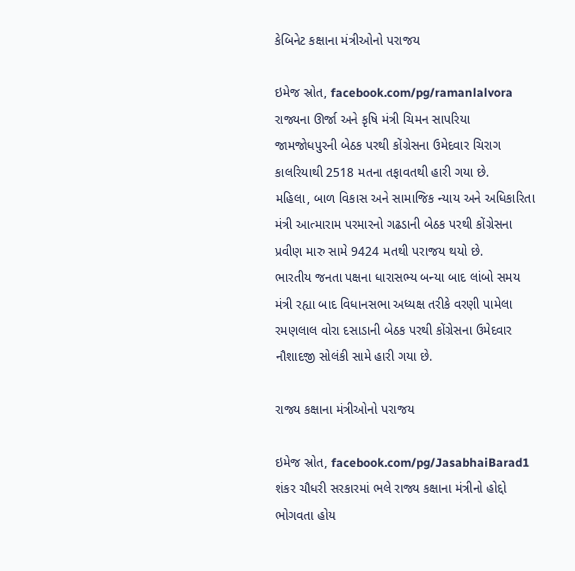કેબિનેટ કક્ષાના મંત્રીઓનો પરાજય

ઇમેજ સ્રોત, facebook.com/pg/ramanlalvora
રાજ્યના ઊર્જા અને કૃષિ મંત્રી ચિમન સાપરિયા જામજોધપુરની બેઠક પરથી કોંગ્રેસના ઉમેદવાર ચિરાગ કાલરિયાથી 2518 મતના તફાવતથી હારી ગયા છે.
મહિલા, બાળ વિકાસ અને સામાજિક ન્યાય અને અધિકારિતા મંત્રી આત્મારામ પરમારનો ગઢડાની બેઠક પરથી કોંગ્રેસના પ્રવીણ મારુ સામે 9424 મતથી પરાજય થયો છે.
ભારતીય જનતા પક્ષના ધારાસભ્ય બન્યા બાદ લાંબો સમય મંત્રી રહ્યા બાદ વિધાનસભા અધ્યક્ષ તરીકે વરણી પામેલા રમણલાલ વોરા દસાડાની બેઠક પરથી કોંગ્રેસના ઉમેદવાર નૌશાદજી સોલંકી સામે હારી ગયા છે.

રાજ્ય કક્ષાના મંત્રીઓનો પરાજય

ઇમેજ સ્રોત, facebook.com/pg/JasabhaiBarad1
શંકર ચૌધરી સરકારમાં ભલે રાજ્ય કક્ષાના મંત્રીનો હોદ્દો ભોગવતા હોય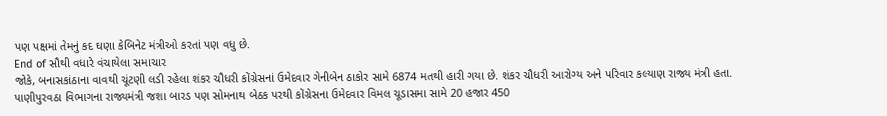પણ પક્ષમાં તેમનું કદ ઘણા કેબિનેટ મંત્રીઓ કરતાં પણ વધુ છે.
End of સૌથી વધારે વંચાયેલા સમાચાર
જોકે, બનાસકાંઠાના વાવથી ચૂંટણી લડી રહેલા શંકર ચૌધરી કોંગ્રેસનાં ઉમેદવાર ગેનીબેન ઠાકોર સામે 6874 મતથી હારી ગયા છે. શંકર ચૌધરી આરોગ્ય અને પરિવાર કલ્યાણ રાજ્ય મંત્રી હતા.
પાણીપુરવઠા વિભાગના રાજ્યમંત્રી જશા બારડ પણ સોમનાથ બેઠક પરથી કોંગ્રેસના ઉમેદવાર વિમલ ચૂડાસમા સામે 20 હજાર 450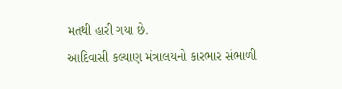મતથી હારી ગયા છે.
આદિવાસી કલ્યાણ મંત્રાલયનો કારભાર સંભાળી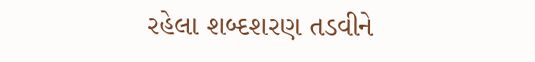રહેલા શબ્દશરણ તડવીને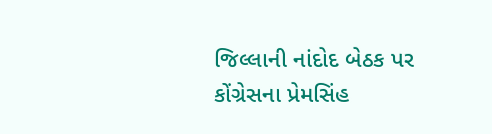જિલ્લાની નાંદોદ બેઠક પર કોંગ્રેસના પ્રેમસિંહ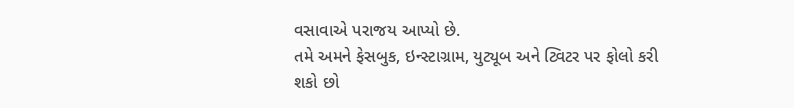વસાવાએ પરાજય આપ્યો છે.
તમે અમને ફેસબુક, ઇન્સ્ટાગ્રામ, યુટ્યૂબ અને ટ્વિટર પર ફોલો કરી શકો છો